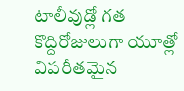టాలీవుడ్లో గత కొద్దిరోజులుగా యూత్లో విపరీతమైన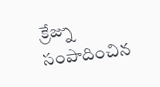క్రేజ్ను సంపాదించిన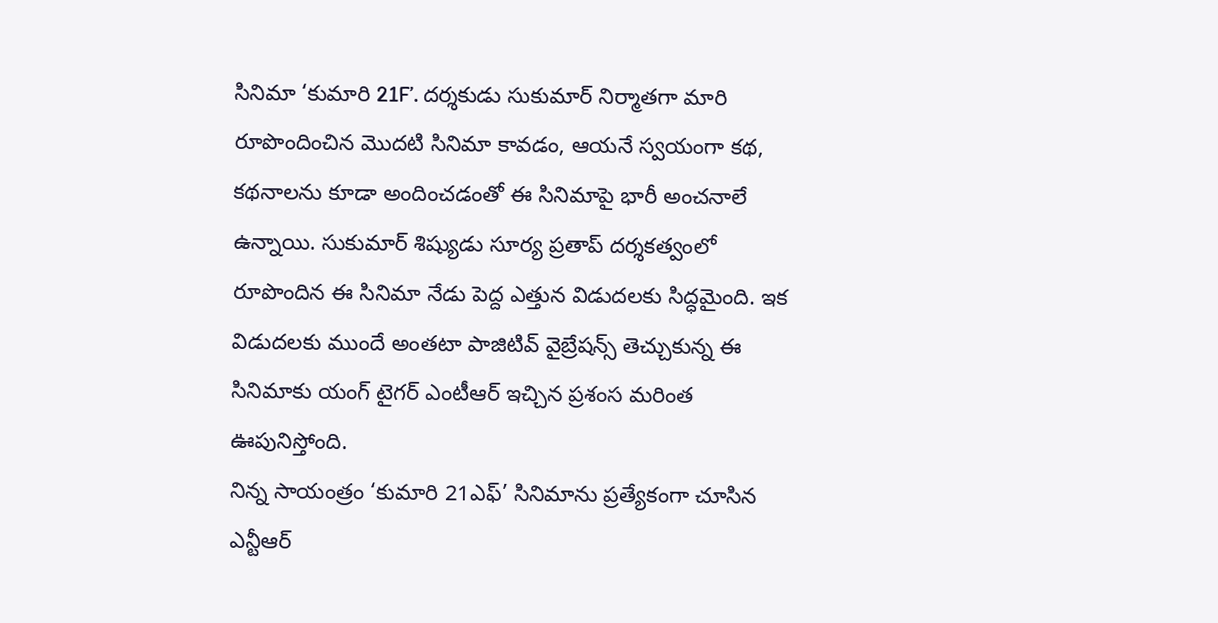సినిమా ‘కుమారి 21F’. దర్శకుడు సుకుమార్ నిర్మాతగా మారి రూపొందించిన మొదటి సినిమా కావడం, ఆయనే స్వయంగా కథ, కథనాలను కూడా అందించడంతో ఈ సినిమాపై భారీ అంచనాలే ఉన్నాయి. సుకుమార్ శిష్యుడు సూర్య ప్రతాప్ దర్శకత్వంలో రూపొందిన ఈ సినిమా నేడు పెద్ద ఎత్తున విడుదలకు సిద్ధమైంది. ఇక విడుదలకు ముందే అంతటా పాజిటివ్ వైబ్రేషన్స్ తెచ్చుకున్న ఈ సినిమాకు యంగ్ టైగర్ ఎంటీఆర్ ఇచ్చిన ప్రశంస మరింత ఊపునిస్తోంది.
నిన్న సాయంత్రం ‘కుమారి 21ఎఫ్’ సినిమాను ప్రత్యేకంగా చూసిన ఎన్టీఆర్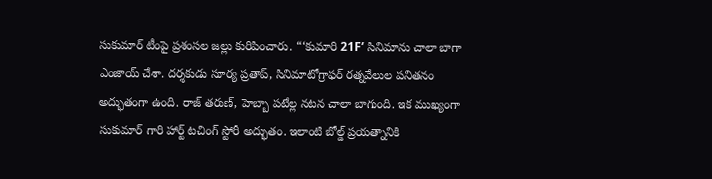సుకుమార్ టీంపై ప్రశంసల జల్లు కురిపించారు. “‘కుమారి 21F’ సినిమాను చాలా బాగా ఎంజాయ్ చేశా. దర్శకుడు సూర్య ప్రతాప్, సినిమాటోగ్రాఫర్ రత్నవేలుల పనితనం అద్భుతంగా ఉంది. రాజ్ తరుణ్, హెబ్బా పటేల్ల నటన చాలా బాగుంది. ఇక ముఖ్యంగా సుకుమార్ గారి హార్ట్ టచింగ్ స్టోరీ అద్భుతం. ఇలాంటి బోల్డ్ ప్రయత్నానికి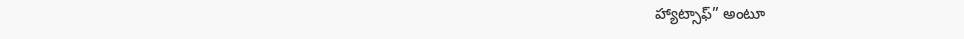హ్యాట్సాఫ్” అంటూ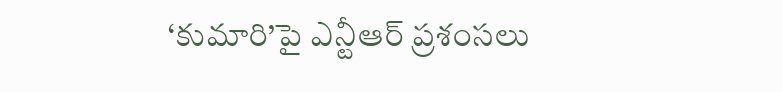‘కుమారి’పై ఎన్టీఆర్ ప్రశంసలు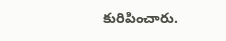కురిపించారు.